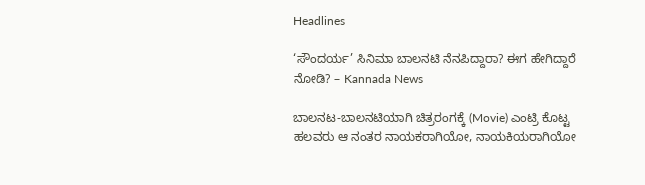Headlines

‘ಸೌಂದರ್ಯ’ ಸಿನಿಮಾ ಬಾಲನಟಿ ನೆನಪಿದ್ದಾರಾ? ಈಗ ಹೇಗಿದ್ದಾರೆ ನೋಡಿ? – Kannada News

ಬಾಲನಟ-ಬಾಲನಟಿಯಾಗಿ ಚಿತ್ರರಂಗಕ್ಕೆ (Movie) ಎಂಟ್ರಿ ಕೊಟ್ಟ ಹಲವರು ಆ ನಂತರ ನಾಯಕರಾಗಿಯೋ, ನಾಯಕಿಯರಾಗಿಯೋ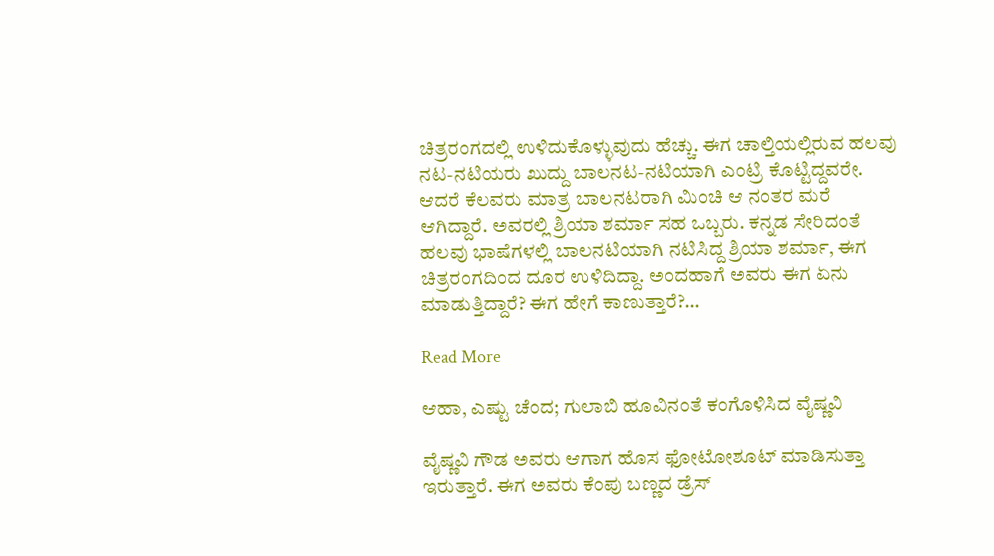ಚಿತ್ರರಂಗದಲ್ಲಿ ಉಳಿದುಕೊಳ್ಳುವುದು ಹೆಚ್ಚು. ಈಗ ಚಾಲ್ತಿಯಲ್ಲಿರುವ ಹಲವು ನಟ-ನಟಿಯರು ಖುದ್ದು ಬಾಲನಟ-ನಟಿಯಾಗಿ ಎಂಟ್ರಿ ಕೊಟ್ಟಿದ್ದವರೇ. ಆದರೆ ಕೆಲವರು ಮಾತ್ರ ಬಾಲನಟರಾಗಿ ಮಿಂಚಿ ಆ ನಂತರ ಮರೆ ಆಗಿದ್ದಾರೆ. ಅವರಲ್ಲಿ ಶ್ರಿಯಾ ಶರ್ಮಾ ಸಹ ಒಬ್ಬರು. ಕನ್ನಡ ಸೇರಿದಂತೆ ಹಲವು ಭಾಷೆಗಳಲ್ಲಿ ಬಾಲನಟಿಯಾಗಿ ನಟಿಸಿದ್ದ ಶ್ರಿಯಾ ಶರ್ಮಾ, ಈಗ ಚಿತ್ರರಂಗದಿಂದ ದೂರ ಉಳಿದಿದ್ದಾ. ಅಂದಹಾಗೆ ಅವರು ಈಗ ಏನು ಮಾಡುತ್ತಿದ್ದಾರೆ? ಈಗ ಹೇಗೆ ಕಾಣುತ್ತಾರೆ?…

Read More

ಆಹಾ, ಎಷ್ಟು ಚೆಂದ; ಗುಲಾಬಿ ಹೂವಿನಂತೆ ಕಂಗೊಳಿಸಿದ ವೈಷ್ಣವಿ

ವೈಷ್ಣವಿ ಗೌಡ ಅವರು ಆಗಾಗ ಹೊಸ ಫೋಟೋಶೂಟ್ ಮಾಡಿಸುತ್ತಾ ಇರುತ್ತಾರೆ. ಈಗ ಅವರು ಕೆಂಪು ಬಣ್ಣದ ಡ್ರೆಸ್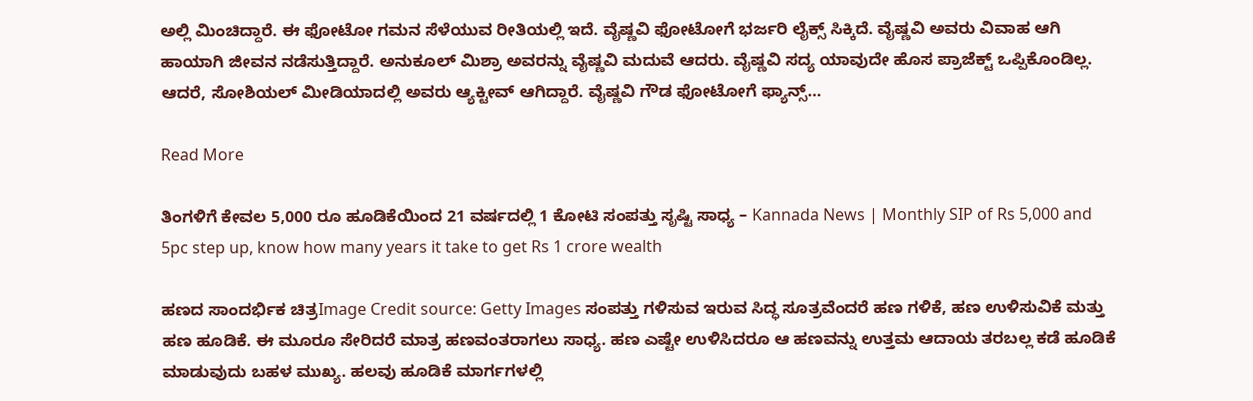ಅಲ್ಲಿ ಮಿಂಚಿದ್ದಾರೆ. ಈ ಫೋಟೋ ಗಮನ ಸೆಳೆಯುವ ರೀತಿಯಲ್ಲಿ ಇದೆ. ವೈಷ್ಣವಿ ಫೋಟೋಗೆ ಭರ್ಜರಿ ಲೈಕ್ಸ್ ಸಿಕ್ಕಿದೆ. ವೈಷ್ಣವಿ ಅವರು ವಿವಾಹ ಆಗಿ ಹಾಯಾಗಿ ಜೀವನ ನಡೆಸುತ್ತಿದ್ದಾರೆ. ಅನುಕೂಲ್ ಮಿಶ್ರಾ ಅವರನ್ನು ವೈಷ್ಣವಿ ಮದುವೆ ಆದರು. ವೈಷ್ಣವಿ ಸದ್ಯ ಯಾವುದೇ ಹೊಸ ಪ್ರಾಜೆಕ್ಟ್ ಒಪ್ಪಿಕೊಂಡಿಲ್ಲ. ಆದರೆ, ಸೋಶಿಯಲ್ ಮೀಡಿಯಾದಲ್ಲಿ ಅವರು ಆ್ಯಕ್ಟೀವ್ ಆಗಿದ್ದಾರೆ. ವೈಷ್ಣವಿ ಗೌಡ ಫೋಟೋಗೆ ಫ್ಯಾನ್ಸ್…

Read More

ತಿಂಗಳಿಗೆ ಕೇವಲ 5,000 ರೂ ಹೂಡಿಕೆಯಿಂದ 21 ವರ್ಷದಲ್ಲಿ 1 ಕೋಟಿ ಸಂಪತ್ತು ಸೃಷ್ಟಿ ಸಾಧ್ಯ – Kannada News | Monthly SIP of Rs 5,000 and 5pc step up, know how many years it take to get Rs 1 crore wealth

ಹಣದ ಸಾಂದರ್ಭಿಕ ಚಿತ್ರImage Credit source: Getty Images ಸಂಪತ್ತು ಗಳಿಸುವ ಇರುವ ಸಿದ್ಧ ಸೂತ್ರವೆಂದರೆ ಹಣ ಗಳಿಕೆ, ಹಣ ಉಳಿಸುವಿಕೆ ಮತ್ತು ಹಣ ಹೂಡಿಕೆ. ಈ ಮೂರೂ ಸೇರಿದರೆ ಮಾತ್ರ ಹಣವಂತರಾಗಲು ಸಾಧ್ಯ. ಹಣ ಎಷ್ಟೇ ಉಳಿಸಿದರೂ ಆ ಹಣವನ್ನು ಉತ್ತಮ ಆದಾಯ ತರಬಲ್ಲ ಕಡೆ ಹೂಡಿಕೆ ಮಾಡುವುದು ಬಹಳ ಮುಖ್ಯ. ಹಲವು ಹೂಡಿಕೆ ಮಾರ್ಗಗಳಲ್ಲಿ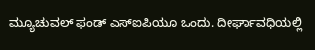ಮ್ಯೂಚುವಲ್ ಫಂಡ್ ಎಸ್ಐಪಿಯೂ ಒಂದು. ದೀರ್ಘಾವಧಿಯಲ್ಲಿ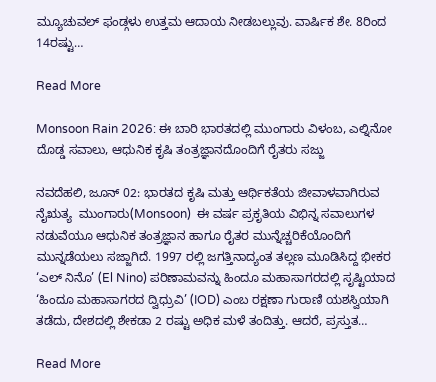ಮ್ಯೂಚುವಲ್ ಫಂಡ್ಗಳು ಉತ್ತಮ ಆದಾಯ ನೀಡಬಲ್ಲುವು. ವಾರ್ಷಿಕ ಶೇ. 8ರಿಂದ 14ರಷ್ಟು…

Read More

Monsoon Rain 2026: ಈ ಬಾರಿ ಭಾರತದಲ್ಲಿ ಮುಂಗಾರು ವಿಳಂಬ, ಎಲ್ನಿನೋ ದೊಡ್ಡ ಸವಾಲು, ಆಧುನಿಕ ಕೃಷಿ ತಂತ್ರಜ್ಞಾನದೊಂದಿಗೆ ರೈತರು ಸಜ್ಜು

ನವದೆಹಲಿ, ಜೂನ್ 02: ಭಾರತದ ಕೃಷಿ ಮತ್ತು ಆರ್ಥಿಕತೆಯ ಜೀವಾಳವಾಗಿರುವ ನೈಋತ್ಯ  ಮುಂಗಾರು(Monsoon)  ಈ ವರ್ಷ ಪ್ರಕೃತಿಯ ವಿಭಿನ್ನ ಸವಾಲುಗಳ ನಡುವೆಯೂ ಆಧುನಿಕ ತಂತ್ರಜ್ಞಾನ ಹಾಗೂ ರೈತರ ಮುನ್ನೆಚ್ಚರಿಕೆಯೊಂದಿಗೆ ಮುನ್ನಡೆಯಲು ಸಜ್ಜಾಗಿದೆ. 1997 ರಲ್ಲಿ ಜಗತ್ತಿನಾದ್ಯಂತ ತಲ್ಲಣ ಮೂಡಿಸಿದ್ದ ಭೀಕರ ‘ಎಲ್ ನಿನೊ’ (El Nino) ಪರಿಣಾಮವನ್ನು ಹಿಂದೂ ಮಹಾಸಾಗರದಲ್ಲಿ ಸೃಷ್ಟಿಯಾದ ‘ಹಿಂದೂ ಮಹಾಸಾಗರದ ದ್ವಿಧ್ರುವಿ’ (IOD) ಎಂಬ ರಕ್ಷಣಾ ಗುರಾಣಿ ಯಶಸ್ವಿಯಾಗಿ ತಡೆದು, ದೇಶದಲ್ಲಿ ಶೇಕಡಾ 2 ರಷ್ಟು ಅಧಿಕ ಮಳೆ ತಂದಿತ್ತು. ಆದರೆ, ಪ್ರಸ್ತುತ…

Read More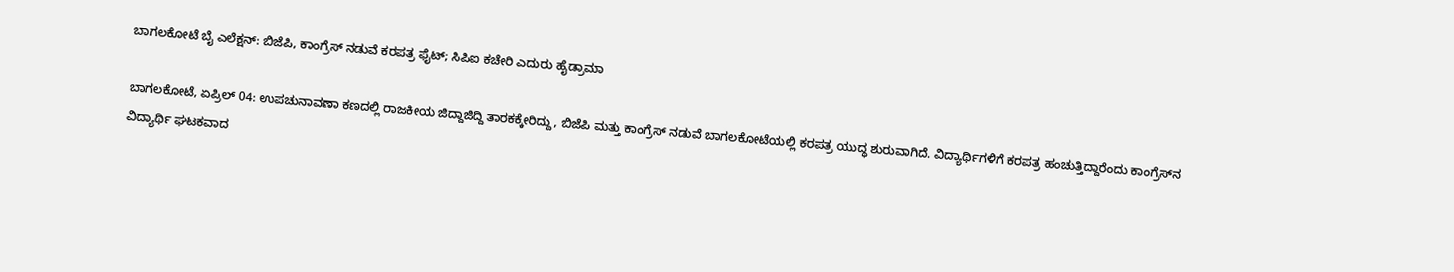ಬಾಗಲಕೋಟೆ ಬೈ ಎಲೆಕ್ಷನ್: ಬಿಜೆಪಿ, ಕಾಂಗ್ರೆಸ್ ನಡುವೆ ಕರಪತ್ರ ಫೈಟ್; ಸಿಪಿಐ ಕಚೇರಿ ಎದುರು ಹೈಡ್ರಾಮಾ

ಬಾಗಲಕೋಟೆ, ಏಪ್ರಿಲ್ 04: ಉಪಚುನಾವಣಾ ಕಣದಲ್ಲಿ ರಾಜಕೀಯ ಜಿದ್ದಾಜಿದ್ದಿ ತಾರಕಕ್ಕೇರಿದ್ದು, ಬಿಜೆಪಿ ಮತ್ತು ಕಾಂಗ್ರೆಸ್ ನಡುವೆ ಬಾಗಲಕೋಟೆಯಲ್ಲಿ ಕರಪತ್ರ ಯುದ್ಧ ಶುರುವಾಗಿದೆ. ವಿದ್ಯಾರ್ಥಿಗಳಿಗೆ ಕರಪತ್ರ ಹಂಚುತ್ತಿದ್ದಾರೆಂದು ಕಾಂಗ್ರೆಸ್‌ನ ವಿದ್ಯಾರ್ಥಿ ಘಟಕವಾದ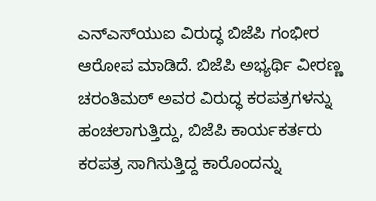ಎನ್‌ಎಸ್‌ಯುಐ ವಿರುದ್ಧ ಬಿಜೆಪಿ ಗಂಭೀರ ಆರೋಪ ಮಾಡಿದೆ. ಬಿಜೆಪಿ ಅಭ್ಯರ್ಥಿ ವೀರಣ್ಣ ಚರಂತಿಮಠ್ ಅವರ ವಿರುದ್ಧ ಕರಪತ್ರಗಳನ್ನು ಹಂಚಲಾಗುತ್ತಿದ್ದು, ಬಿಜೆಪಿ ಕಾರ್ಯಕರ್ತರು ಕರಪತ್ರ ಸಾಗಿಸುತ್ತಿದ್ದ ಕಾರೊಂದನ್ನು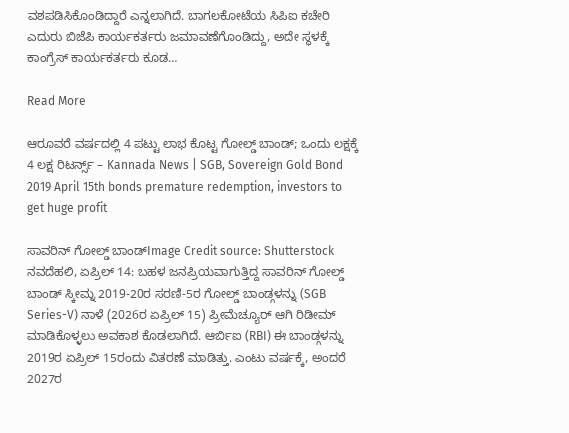ವಶಪಡಿಸಿಕೊಂಡಿದ್ದಾರೆ ಎನ್ನಲಾಗಿದೆ. ಬಾಗಲಕೋಟೆಯ ಸಿಪಿಐ ಕಚೇರಿ ಎದುರು ಬಿಜೆಪಿ ಕಾರ್ಯಕರ್ತರು ಜಮಾವಣೆಗೊಂಡಿದ್ದು, ಅದೇ ಸ್ಥಳಕ್ಕೆ ಕಾಂಗ್ರೆಸ್ ಕಾರ್ಯಕರ್ತರು ಕೂಡ…

Read More

ಆರೂವರೆ ವರ್ಷದಲ್ಲಿ 4 ಪಟ್ಟು ಲಾಭ ಕೊಟ್ಟ ಗೋಲ್ಡ್ ಬಾಂಡ್; ಒಂದು ಲಕ್ಷಕ್ಕೆ 4 ಲಕ್ಷ ರಿಟರ್ನ್ಸ್ – Kannada News | SGB, Sovereign Gold Bond 2019 April 15th bonds premature redemption, investors to get huge profit

ಸಾವರಿನ್ ಗೋಲ್ಡ್ ಬಾಂಡ್Image Credit source: Shutterstock ನವದೆಹಲಿ, ಏಪ್ರಿಲ್ 14: ಬಹಳ ಜನಪ್ರಿಯವಾಗುತ್ತಿದ್ದ ಸಾವರಿನ್ ಗೋಲ್ಡ್ ಬಾಂಡ್ ಸ್ಕೀಮ್ನ 2019-20ರ ಸರಣಿ-5ರ ಗೋಲ್ಡ್ ಬಾಂಡ್ಗಳನ್ನು (SGB Series-V) ನಾಳೆ (2026ರ ಏಪ್ರಿಲ್ 15) ಪ್ರೀಮೆಚ್ಯೂರ್ ಆಗಿ ರಿಡೀಮ್ ಮಾಡಿಕೊಳ್ಳಲು ಅವಕಾಶ ಕೊಡಲಾಗಿದೆ. ಆರ್ಬಿಐ (RBI) ಈ ಬಾಂಡ್ಗಳನ್ನು 2019ರ ಏಪ್ರಿಲ್ 15ರಂದು ವಿತರಣೆ ಮಾಡಿತ್ತು. ಎಂಟು ವರ್ಷಕ್ಕೆ, ಅಂದರೆ 2027ರ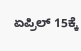ಏಪ್ರಿಲ್ 15ಕ್ಕೆ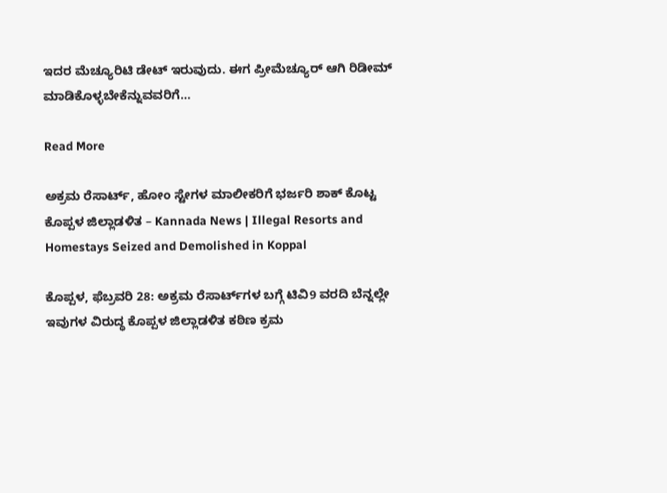ಇದರ ಮೆಚ್ಯೂರಿಟಿ ಡೇಟ್ ಇರುವುದು. ಈಗ ಪ್ರೀಮೆಚ್ಯೂರ್ ಆಗಿ ರಿಡೀಮ್ ಮಾಡಿಕೊಳ್ಳಬೇಕೆನ್ನುವವರಿಗೆ…

Read More

ಅಕ್ರಮ ರೆಸಾರ್ಟ್‌, ಹೋಂ ಸ್ಟೇಗಳ ಮಾಲೀಕರಿಗೆ ಭರ್ಜರಿ ಶಾಕ್ ಕೊಟ್ಟ ಕೊಪ್ಪಳ ಜಿಲ್ಲಾಡಳಿತ – Kannada News | Illegal Resorts and Homestays Seized and Demolished in Koppal

ಕೊಪ್ಪಳ, ಫೆಬ್ರವರಿ 28: ಅಕ್ರಮ ರೆಸಾರ್ಟ್‌ಗಳ ಬಗ್ಗೆ ಟಿವಿ9 ವರದಿ ಬೆನ್ನಲ್ಲೇ ಇವುಗಳ ವಿರುದ್ಧ ಕೊಪ್ಪಳ ಜಿಲ್ಲಾಡಳಿತ ಕಠಿಣ ಕ್ರಮ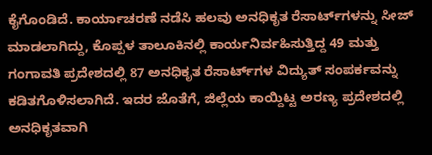ಕೈಗೊಂಡಿದೆ. ಕಾರ್ಯಾಚರಣೆ ನಡೆಸಿ ಹಲವು ಅನಧಿಕೃತ ರೆಸಾರ್ಟ್‌ಗಳನ್ನು ಸೀಜ್ ಮಾಡಲಾಗಿದ್ದು, ಕೊಪ್ಪಳ ತಾಲೂಕಿನಲ್ಲಿ ಕಾರ್ಯನಿರ್ವಹಿಸುತ್ತಿದ್ದ 49 ಮತ್ತು ಗಂಗಾವತಿ ಪ್ರದೇಶದಲ್ಲಿ 87 ಅನಧಿಕೃತ ರೆಸಾರ್ಟ್‌ಗಳ ವಿದ್ಯುತ್ ಸಂಪರ್ಕವನ್ನು ಕಡಿತಗೊಳಿಸಲಾಗಿದೆ. ಇದರ ಜೊತೆಗೆ, ಜಿಲ್ಲೆಯ ಕಾಯ್ದಿಟ್ಟ ಅರಣ್ಯ ಪ್ರದೇಶದಲ್ಲಿ ಅನಧಿಕೃತವಾಗಿ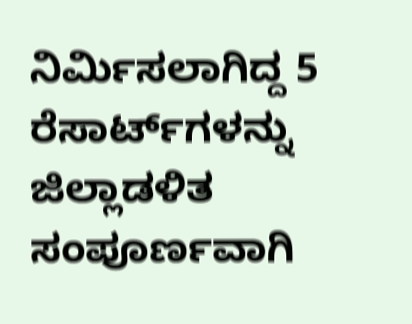ನಿರ್ಮಿಸಲಾಗಿದ್ದ 5 ರೆಸಾರ್ಟ್‌ಗಳನ್ನು ಜಿಲ್ಲಾಡಳಿತ ಸಂಪೂರ್ಣವಾಗಿ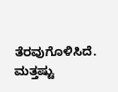ತೆರವುಗೊಳಿಸಿದೆ. ಮತ್ತಷ್ಟು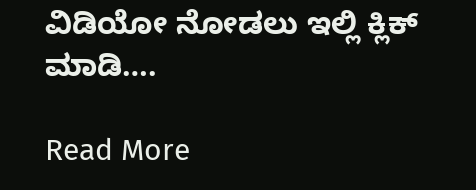ವಿಡಿಯೋ ನೋಡಲು ಇಲ್ಲಿ ಕ್ಲಿಕ್ ಮಾಡಿ….

Read More